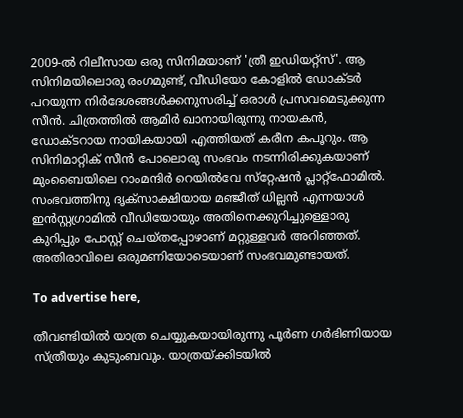2009-ൽ റിലീസായ ഒരു സിനിമയാണ് 'ത്രീ ഇഡിയറ്റ്‌സ്'. ആ സിനിമയിലൊരു രംഗമുണ്ട്, വീഡിയോ കോളിൽ ഡോക്ടർ പറയുന്ന നിർദേശങ്ങൾക്കനുസരിച്ച് ഒരാൾ പ്രസവമെടുക്കുന്ന സീൻ. ചിത്രത്തിൽ ആമിർ ഖാനായിരുന്നു നായകൻ, ഡോക്ടറായ നായികയായി എത്തിയത് കരീന കപൂറും. ആ സിനിമാറ്റിക് സീൻ പോലൊരു സംഭവം നടന്നിരിക്കുകയാണ് മുംബൈയിലെ റാംമന്ദിർ റെയിൽവേ സ്‌റ്റേഷൻ പ്ലാറ്റ്‌ഫോമിൽ. സംഭവത്തിനു ദൃക്‌സാക്ഷിയായ മഞ്ജീത് ധില്ലൻ എന്നയാൾ ഇൻസ്റ്റഗ്രാമിൽ വീഡിയോയും അതിനെക്കുറിച്ചുള്ളൊരു കുറിപ്പും പോസ്റ്റ് ചെയ്തപ്പോഴാണ് മറ്റുള്ളവർ അറിഞ്ഞത്. അതിരാവിലെ ഒരുമണിയോടെയാണ് സംഭവമുണ്ടായത്.

To advertise here,

തീവണ്ടിയിൽ യാത്ര ചെയ്യുകയായിരുന്നു പൂർണ ഗർഭിണിയായ സ്ത്രീയും കുടുംബവും. യാത്രയ്ക്കിടയിൽ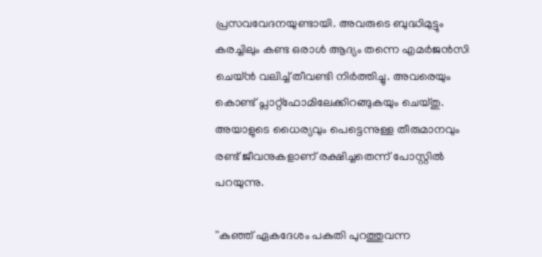പ്രസവവേദനയുണ്ടായി. അവരുടെ ബുദ്ധിമുട്ടും കരച്ചിലും കണ്ട ഒരാൾ ആദ്യം തന്നെ എമർജൻസി ചെയ്ൻ വലിച്ച് തീവണ്ടി നിർത്തിച്ചു. അവരെയും കൊണ്ട് പ്ലാറ്റ്‌ഫോമിലേക്കിറങ്ങുകയും ചെയ്തു. അയാളുടെ ധൈര്യവും പെട്ടെന്നുള്ള തീരുമാനവും രണ്ട് ജീവനുകളാണ് രക്ഷിച്ചതെന്ന് പോസ്റ്റിൽ പറയുന്നു.

''കുഞ്ഞ് ഏകദേശം പകുതി പുറത്തുവന്ന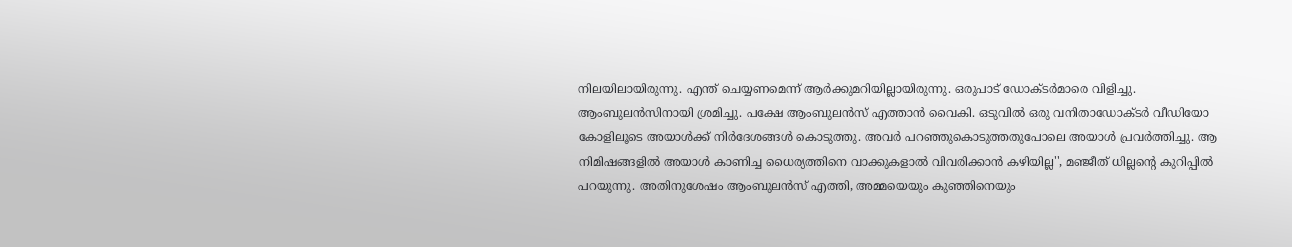നിലയിലായിരുന്നു. എന്ത് ചെയ്യണമെന്ന് ആർക്കുമറിയില്ലായിരുന്നു. ഒരുപാട് ഡോക്ടർമാരെ വിളിച്ചു. ആംബുലൻസിനായി ശ്രമിച്ചു. പക്ഷേ ആംബുലൻസ് എത്താൻ വൈകി. ഒടുവിൽ ഒരു വനിതാഡോക്ടർ വീഡിയോ കോളിലൂടെ അയാൾക്ക് നിർദേശങ്ങൾ കൊടുത്തു. അവർ പറഞ്ഞുകൊടുത്തതുപോലെ അയാൾ പ്രവർത്തിച്ചു. ആ നിമിഷങ്ങളിൽ അയാൾ കാണിച്ച ധൈര്യത്തിനെ വാക്കുകളാൽ വിവരിക്കാൻ കഴിയില്ല'', മഞ്ജീത് ധില്ലന്റെ കുറിപ്പിൽ പറയുന്നു. അതിനുശേഷം ആംബുലൻസ് എത്തി, അമ്മയെയും കുഞ്ഞിനെയും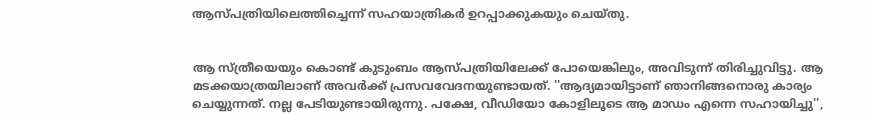ആസ്പത്രിയിലെത്തിച്ചെന്ന് സഹയാത്രികർ ഉറപ്പാക്കുകയും ചെയ്തു.


ആ സ്ത്രീയെയും കൊണ്ട് കുടുംബം ആസ്പത്രിയിലേക്ക് പോയെങ്കിലും, അവിടുന്ന് തിരിച്ചുവിട്ടു. ആ മടക്കയാത്രയിലാണ് അവർക്ക് പ്രസവവേദനയുണ്ടായത്. ''ആദ്യമായിട്ടാണ് ഞാനിങ്ങനൊരു കാര്യം ചെയ്യുന്നത്. നല്ല പേടിയുണ്ടായിരുന്നു. പക്ഷേ, വീഡിയോ കോളിലൂടെ ആ മാഡം എന്നെ സഹായിച്ചു'',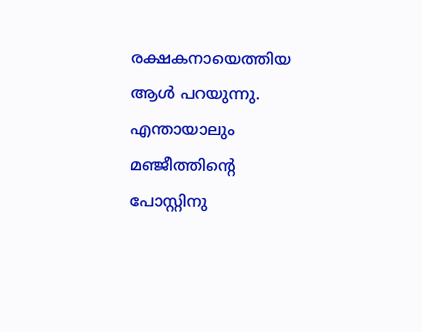രക്ഷകനായെത്തിയ ആൾ പറയുന്നു. എന്തായാലും മഞ്ജീത്തിന്റെ പോസ്റ്റിനു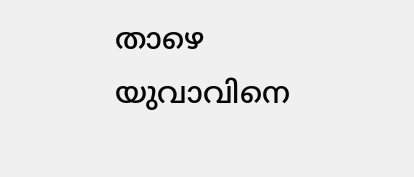താഴെ യുവാവിനെ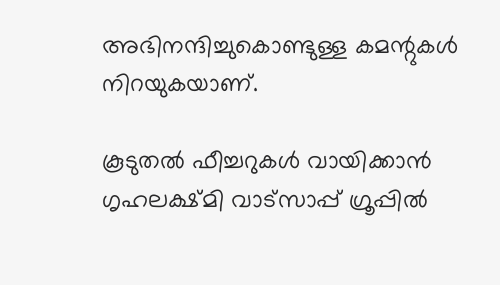അഭിനന്ദിച്ചുകൊണ്ടുള്ള കമന്റുകൾ നിറയുകയാണ്.

കൂടുതല്‍ ഫീച്ചറുകള്‍ വായിക്കാന്‍ ഗൃഹലക്ഷ്മി വാട്സാപ്പ് ഗ്രൂപ്പില്‍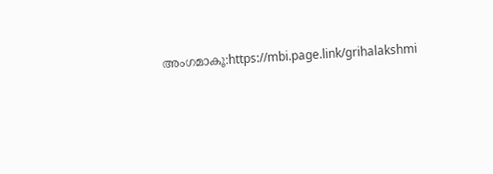അംഗമാകൂ:https://mbi.page.link/grihalakshmi